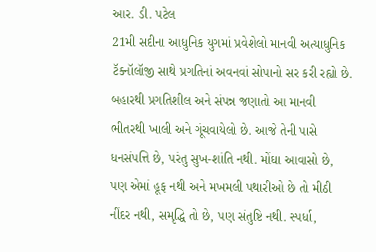આર. ડી. પટેલ
21મી સદીના આધુનિક યુગમાં પ્રવેશેલો માનવી અત્યાધુનિક ટૅક્નૉલૉજી સાથે પ્રગતિનાં અવનવાં સોપાનો સર કરી રહ્યો છે. બહારથી પ્રગતિશીલ અને સંપન્ન જણાતો આ માનવી ભીતરથી ખાલી અને ગૂંચવાયેલો છે. આજે તેની પાસે ધનસંપત્તિ છે, પરંતુ સુખ-શાંતિ નથી. મોંઘા આવાસો છે, પણ એમાં હૂફ નથી અને મખમલી પથારીઓ છે તો મીઠી નીંદર નથી, સમૃદ્ધિ તો છે, પણ સંતુષ્ટિ નથી. સ્પર્ધા,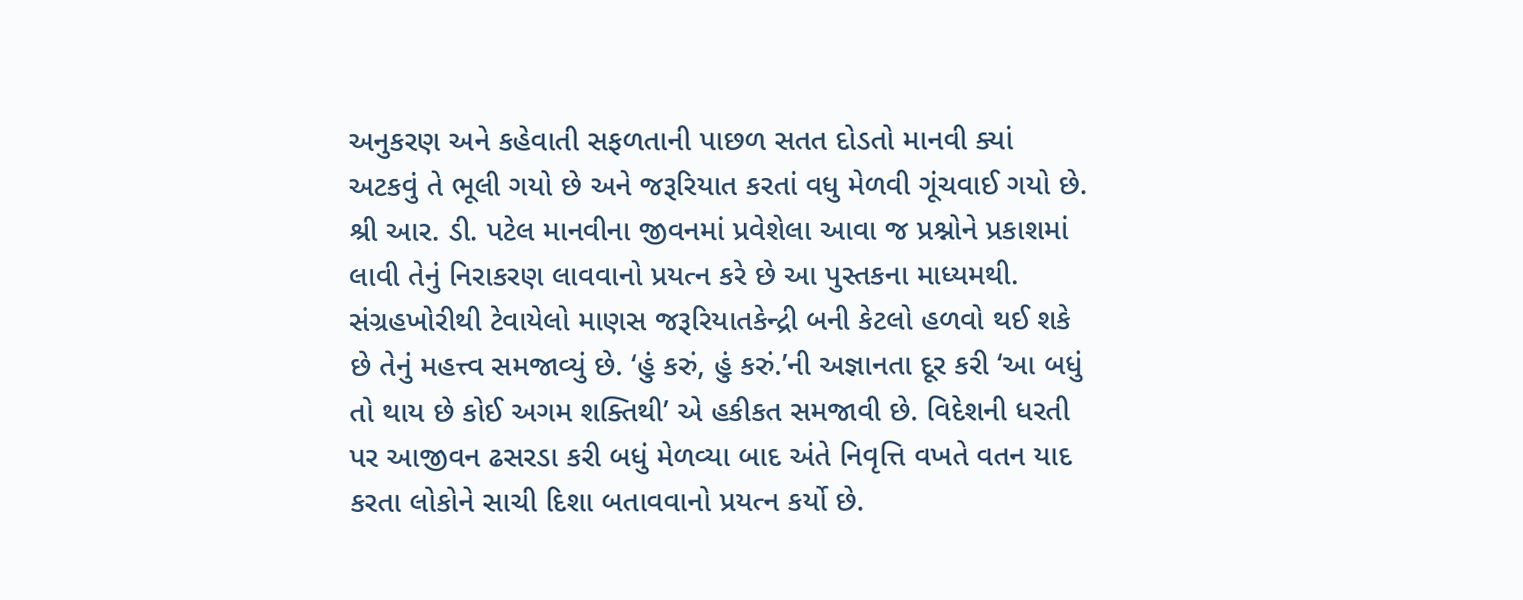અનુકરણ અને કહેવાતી સફળતાની પાછળ સતત દોડતો માનવી ક્યાં અટકવું તે ભૂલી ગયો છે અને જરૂરિયાત કરતાં વધુ મેળવી ગૂંચવાઈ ગયો છે.
શ્રી આર. ડી. પટેલ માનવીના જીવનમાં પ્રવેશેલા આવા જ પ્રશ્નોને પ્રકાશમાં લાવી તેનું નિરાકરણ લાવવાનો પ્રયત્ન કરે છે આ પુસ્તકના માધ્યમથી.
સંગ્રહખોરીથી ટેવાયેલો માણસ જરૂરિયાતકેન્દ્રી બની કેટલો હળવો થઈ શકે છે તેનું મહત્ત્વ સમજાવ્યું છે. ‘હું કરું, હું કરું.’ની અજ્ઞાનતા દૂર કરી ‘આ બધું તો થાય છે કોઈ અગમ શક્તિથી’ એ હકીકત સમજાવી છે. વિદેશની ધરતી પર આજીવન ઢસરડા કરી બધું મેળવ્યા બાદ અંતે નિવૃત્તિ વખતે વતન યાદ કરતા લોકોને સાચી દિશા બતાવવાનો પ્રયત્ન કર્યો છે.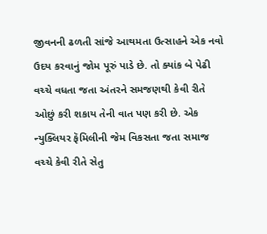જીવનની ઢળતી સાંજે આથમતા ઉત્સાહને એક નવો ઉદય કરવાનું જોમ પૂરું પાડે છે. તો ક્યાંક બે પેઢી વચ્ચે વધતા જતા અંતરને સમજણથી કેવી રીતે ઓછું કરી શકાય તેની વાત પણ કરી છે. એક ન્યુક્લિયર ફૅમિલીની જેમ વિકસતા જતા સમાજ વચ્ચે કેવી રીતે સેતુ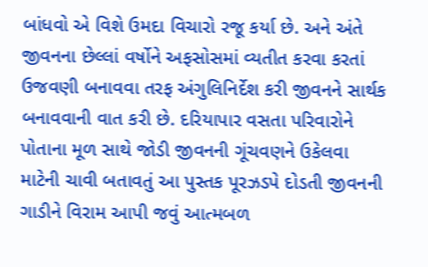બાંધવો એ વિશે ઉમદા વિચારો રજૂ કર્યા છે. અને અંતે જીવનના છેલ્લાં વર્ષોને અફસોસમાં વ્યતીત કરવા કરતાં ઉજવણી બનાવવા તરફ અંગુલિનિર્દેશ કરી જીવનને સાર્થક બનાવવાની વાત કરી છે. દરિયાપાર વસતા પરિવારોને પોતાના મૂળ સાથે જોડી જીવનની ગૂંચવણને ઉકેલવા માટેની ચાવી બતાવતું આ પુસ્તક પૂરઝડપે દોડતી જીવનની ગાડીને વિરામ આપી જવું આત્મબળ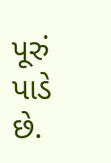પૂરું પાડે છે.